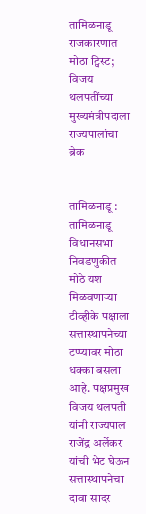तामिळनाडू राजकारणात मोठा ट्विस्ट; विजय थलपतींच्या मुख्यमंत्रीपदाला राज्यपालांचा ब्रेक


तामिळनाडू : तामिळनाडू विधानसभा निवडणुकीत मोठे यश मिळवणाऱ्या टीव्हीके पक्षाला सत्तास्थापनेच्या टप्प्यावर मोठा धक्का बसला आहे. पक्षप्रमुख विजय थलपती यांनी राज्यपाल राजेंद्र अर्लेकर यांची भेट घेऊन सत्तास्थापनेचा दावा सादर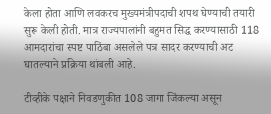केला होता आणि लवकरच मुख्यमंत्रीपदाची शपथ घेण्याची तयारी सुरू केली होती. मात्र राज्यपालांनी बहुमत सिद्ध करण्यासाठी 118 आमदारांचा स्पष्ट पाठिंबा असलेले पत्र सादर करण्याची अट घातल्याने प्रक्रिया थांबली आहे.

टीव्हीके पक्षाने निवडणुकीत 108 जागा जिंकल्या असून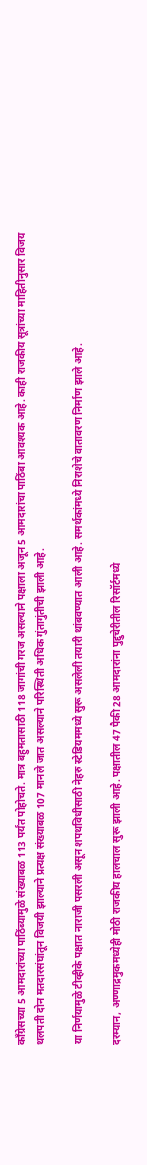काँग्रेसच्या 5 आमदारांच्या पाठिंब्यामुळे संख्याबळ 113 पर्यंत पोहोचते. मात्र बहुमतासाठी 118 जागांची गरज असल्याने पक्षाला अजून 5 आमदारांचा पाठिंबा आवश्यक आहे. काही राजकीय सूत्रांच्या माहितीनुसार विजय थलपती दोन मतदारसंघांतून विजयी झाल्याने प्रत्यक्ष संख्याबळ 107 मानले जात असल्याने परिस्थिती अधिक गुंतागुंतीची झाली आहे.

या निर्णयामुळे टीव्हीके पक्षात नाराजी पसरली असून शपथविधीसाठी नेहरु स्टेडियममध्ये सुरू असलेली तयारी थांबवण्यात आली आहे. समर्थकांमध्ये निराशेचे वातावरण निर्माण झाले आहे.

दरम्यान, अण्णाद्रमुकमध्येही मोठी राजकीय हालचाल सुरू झाली आहे. पक्षातील 47 पैकी 28 आमदारांना पुद्दुचेरीतील रिसॉर्टमध्ये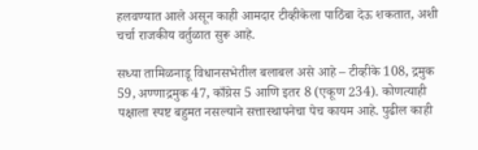हलवण्यात आले असून काही आमदार टीव्हीकेला पाठिंबा देऊ शकतात, अशी चर्चा राजकीय वर्तुळात सुरू आहे.

सध्या तामिळनाडू विधानसभेतील बलाबल असे आहे – टीव्हीके 108, द्रमुक 59, अण्णाद्रमुक 47, काँग्रेस 5 आणि इतर 8 (एकूण 234). कोणत्याही पक्षाला स्पष्ट बहुमत नसल्याने सत्तास्थापनेचा पेच कायम आहे. पुढील काही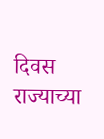दिवस राज्याच्या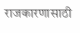राजकारणासाठी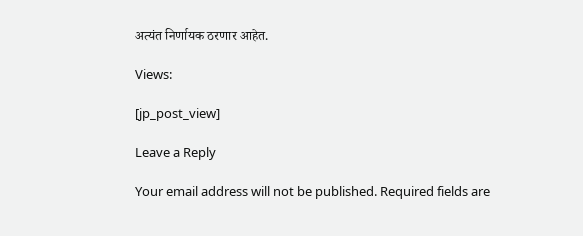अत्यंत निर्णायक ठरणार आहेत.

Views:

[jp_post_view]

Leave a Reply

Your email address will not be published. Required fields are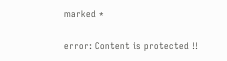marked *

error: Content is protected !!